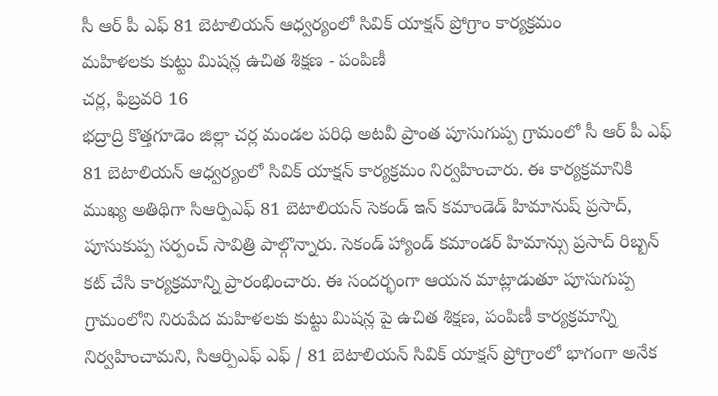సీ ఆర్ పీ ఎఫ్ 81 బెటాలియన్ ఆధ్వర్యంలో సివిక్ యాక్షన్ ప్రోగ్రాం కార్యక్రమం
మహిళలకు కుట్టు మిషన్ల ఉచిత శిక్షణ - పంపిణీ
చర్ల, ఫిబ్రవరి 16
భద్రాద్రి కొత్తగూడెం జిల్లా చర్ల మండల పరిధి అటవీ ప్రాంత పూసుగుప్ప గ్రామంలో సీ ఆర్ పీ ఎఫ్ 81 బెటాలియన్ ఆధ్వర్యంలో సివిక్ యాక్షన్ కార్యక్రమం నిర్వహించారు. ఈ కార్యక్రమానికి ముఖ్య అతిథిగా సిఆర్పిఎఫ్ 81 బెటాలియన్ సెకండ్ ఇన్ కమాండెడ్ హిమానుష్ ప్రసాద్, పూసుకుప్ప సర్పంచ్ సావిత్రి పాల్గొన్నారు. సెకండ్ హ్యాండ్ కమాండర్ హిమాన్సు ప్రసాద్ రిబ్బన్ కట్ చేసి కార్యక్రమాన్ని ప్రారంభించారు. ఈ సందర్భంగా ఆయన మాట్లాడుతూ పూసుగుప్ప గ్రామంలోని నిరుపేద మహిళలకు కుట్టు మిషన్ల పై ఉచిత శిక్షణ, పంపిణీ కార్యక్రమాన్ని నిర్వహించామని, సిఆర్పిఎఫ్ ఎఫ్ / 81 బెటాలియన్ సివిక్ యాక్షన్ ప్రోగ్రాంలో భాగంగా అనేక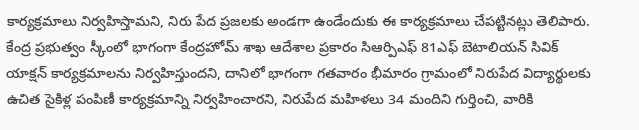కార్యక్రమాలు నిర్వహిస్తామని, నిరు పేద ప్రజలకు అండగా ఉండేందుకు ఈ కార్యక్రమాలు చేపట్టినట్లు తెలిపారు. కేంద్ర ప్రభుత్వం స్కీంలో భాగంగా కేంద్రహోమ్ శాఖ ఆదేశాల ప్రకారం సిఆర్పిఎఫ్ 81ఎఫ్ బెటాలియన్ సివిక్ యాక్షన్ కార్యక్రమాలను నిర్వహిస్తుందని, దానిలో భాగంగా గతవారం భీమారం గ్రామంలో నిరుపేద విద్యార్థులకు ఉచిత సైకిళ్ల పంపిణీ కార్యక్రమాన్ని నిర్వహించారని, నిరుపేద మహిళలు 34 మందిని గుర్తించి, వారికి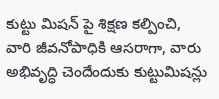కుట్టు మిషన్ పై శిక్షణ కల్పించి, వారి జీవనోపాధికి ఆసరాగా, వారు అభివృద్ధి చెందేందుకు కుట్టుమిషన్లు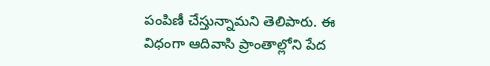పంపిణీ చేస్తున్నామని తెలిపారు. ఈ విధంగా ఆదివాసి ప్రాంతాల్లోని పేద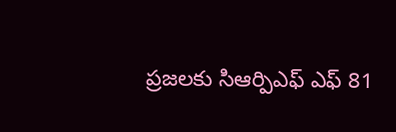ప్రజలకు సిఆర్పిఎఫ్ ఎఫ్ 81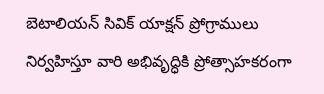బెటాలియన్ సివిక్ యాక్షన్ ప్రోగ్రాములు నిర్వహిస్తూ వారి అభివృద్ధికి ప్రోత్సాహకరంగా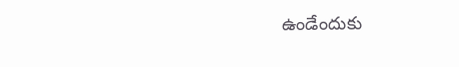ఉండేందుకు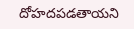దోహదపడతాయని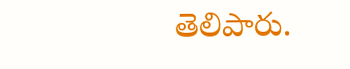తెలిపారు.